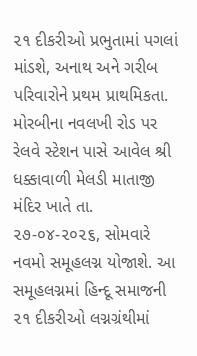૨૧ દીકરીઓ પ્રભુતામાં પગલાં માંડશે, અનાથ અને ગરીબ પરિવારોને પ્રથમ પ્રાથમિકતા.
મોરબીના નવલખી રોડ પર રેલવે સ્ટેશન પાસે આવેલ શ્રી ધક્કાવાળી મેલડી માતાજી મંદિર ખાતે તા. ૨૭-૦૪-૨૦૨૬, સોમવારે નવમો સમૂહલગ્ન યોજાશે. આ સમૂહલગ્નમાં હિન્દૂ સમાજની ૨૧ દીકરીઓ લગ્નગ્રંથીમાં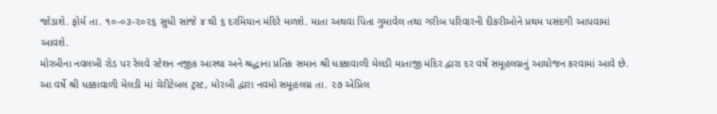જોડાશે. ફોર્મ તા. ૧૦-૦૩-૨૦૨૬ સુધી સાંજે ૪ થી ૬ દરમિયાન મંદિરે મળશે. માતા અથવા પિતા ગુમાવેલ તથા ગરીબ પરિવારની દીકરીઓને પ્રથમ પસંદગી આપવામાં આવશે.
મોરબીના નવલખી રોડ પર રેલવે સ્ટેશન નજીક આસ્થા અને શ્રદ્ધાના પ્રતિક સમાન શ્રી ધક્કાવાળી મેલડી માતાજી મંદિર દ્વારા દર વર્ષે સમૂહલગ્નનું આયોજન કરવામાં આવે છે. આ વર્ષે શ્રી ધક્કાવાળી મેલડી માં ચેરીટેબલ ટ્રસ્ટ, મોરબી દ્વારા નવમો સમૂહલગ્ન તા. ૨૭ એપ્રિલ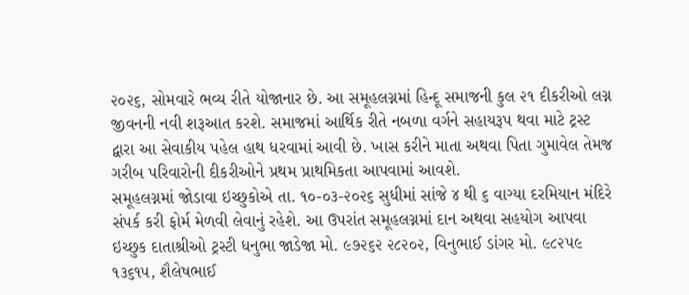૨૦૨૬, સોમવારે ભવ્ય રીતે યોજાનાર છે. આ સમૂહલગ્નમાં હિન્દૂ સમાજની કુલ ૨૧ દીકરીઓ લગ્ન જીવનની નવી શરૂઆત કરશે. સમાજમાં આર્થિક રીતે નબળા વર્ગને સહાયરૂપ થવા માટે ટ્રસ્ટ દ્વારા આ સેવાકીય પહેલ હાથ ધરવામાં આવી છે. ખાસ કરીને માતા અથવા પિતા ગુમાવેલ તેમજ ગરીબ પરિવારોની દીકરીઓને પ્રથમ પ્રાથમિકતા આપવામાં આવશે.
સમૂહલગ્નમાં જોડાવા ઇચ્છુકોએ તા. ૧૦-૦૩-૨૦૨૬ સુધીમાં સાંજે ૪ થી ૬ વાગ્યા દરમિયાન મંદિરે સંપર્ક કરી ફોર્મ મેળવી લેવાનું રહેશે. આ ઉપરાંત સમૂહલગ્નમાં દાન અથવા સહયોગ આપવા ઇચ્છુક દાતાશ્રીઓ ટ્રસ્ટી ધનુભા જાડેજા મો. ૯૭૨૬૨ ૨૮૨૦૨, વિનુભાઈ ડાંગર મો. ૯૮૨૫૯ ૧૩૬૧૫, શૈલેષભાઈ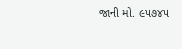જાની મો. ૯૫૭૪૫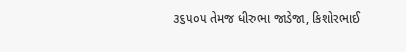૩૬૫૦૫ તેમજ ધીરુભા જાડેજા, કિશોરભાઈ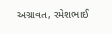અગ્રાવત, રમેશભાઈ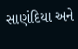સાણંદિયા અને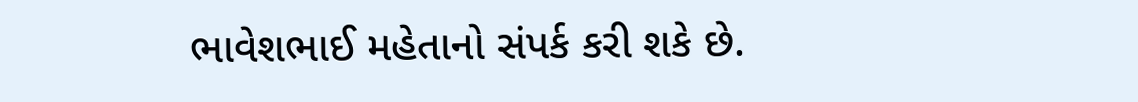ભાવેશભાઈ મહેતાનો સંપર્ક કરી શકે છે.